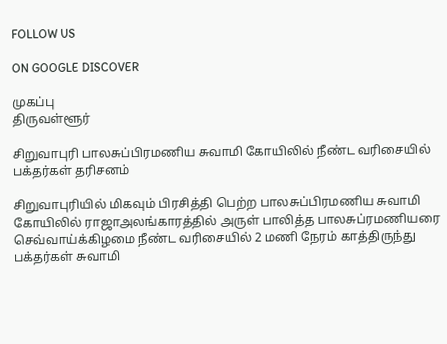FOLLOW US

ON GOOGLE DISCOVER

முகப்பு
திருவள்ளூர்

சிறுவாபுரி பாலசுப்பிரமணிய சுவாமி கோயிலில் நீண்ட வரிசையில் பக்தர்கள் தரிசனம்

சிறுவாபுரியில் மிகவும் பிரசித்தி பெற்ற பாலசுப்பிரமணிய சுவாமி கோயிலில் ராஜாஅலங்காரத்தில் அருள் பாலித்த பாலசுப்ரமணியரை செவ்வாய்க்கிழமை நீண்ட வரிசையில் 2 மணி நேரம் காத்திருந்து பக்தர்கள் சுவாமி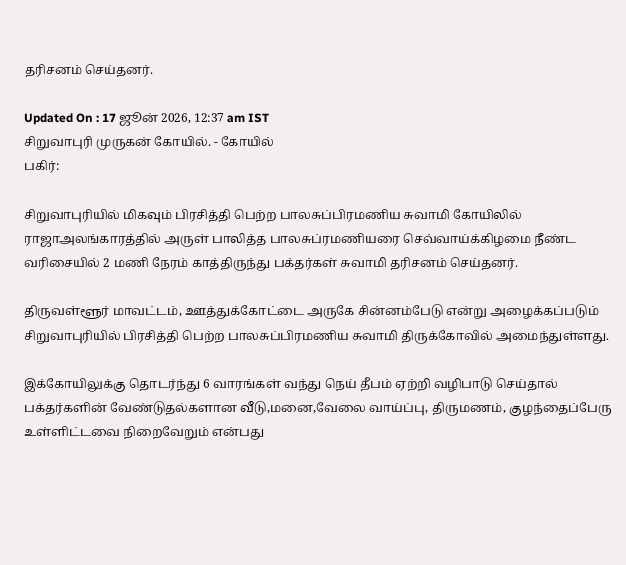தரிசனம் செய்தனர்.

Updated On : 17 ஜூன் 2026, 12:37 am IST
சிறுவாபுரி முருகன் கோயில். - கோயில்
பகிர்:

சிறுவாபுரியில் மிகவும் பிரசித்தி பெற்ற பாலசுப்பிரமணிய சுவாமி கோயிலில் ராஜாஅலங்காரத்தில் அருள் பாலித்த பாலசுப்ரமணியரை செவ்வாய்க்கிழமை நீண்ட வரிசையில் 2 மணி நேரம் காத்திருந்து பக்தர்கள் சுவாமி தரிசனம் செய்தனர்.

திருவள்ளூர் மாவட்டம், ஊத்துக்கோட்டை அருகே சின்னம்பேடு என்று அழைக்கப்படும் சிறுவாபுரியில் பிரசித்தி பெற்ற பாலசுப்பிரமணிய சுவாமி திருக்கோவில் அமைந்துள்ளது.

இக்கோயிலுக்கு தொடர்ந்து 6 வாரங்கள் வந்து நெய் தீபம் ஏற்றி வழிபாடு செய்தால் பக்தர்களின் வேண்டுதல்களான வீடு,மனை,வேலை வாய்ப்பு, திருமணம், குழந்தைப்பேரு உள்ளிட்டவை நிறைவேறும் என்பது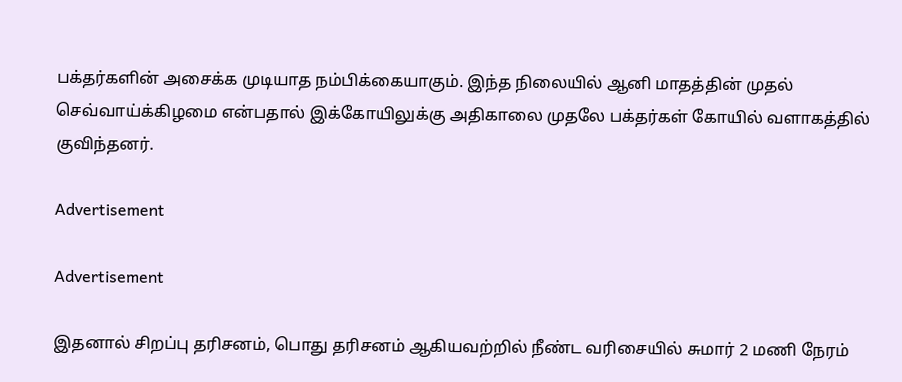பக்தர்களின் அசைக்க முடியாத நம்பிக்கையாகும். இந்த நிலையில் ஆனி மாதத்தின் முதல் செவ்வாய்க்கிழமை என்பதால் இக்கோயிலுக்கு அதிகாலை முதலே பக்தர்கள் கோயில் வளாகத்தில் குவிந்தனர்.

Advertisement

Advertisement

இதனால் சிறப்பு தரிசனம், பொது தரிசனம் ஆகியவற்றில் நீண்ட வரிசையில் சுமார் 2 மணி நேரம்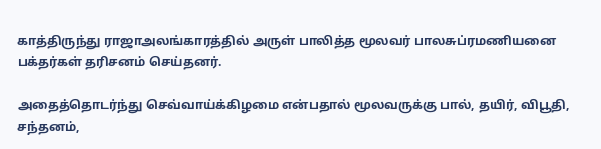காத்திருந்து ராஜாஅலங்காரத்தில் அருள் பாலித்த மூலவர் பாலசுப்ரமணியனை பக்தர்கள் தரிசனம் செய்தனர்.

அதைத்தொடர்ந்து செவ்வாய்க்கிழமை என்பதால் மூலவருக்கு பால், தயிர், விபூதி, சந்தனம்,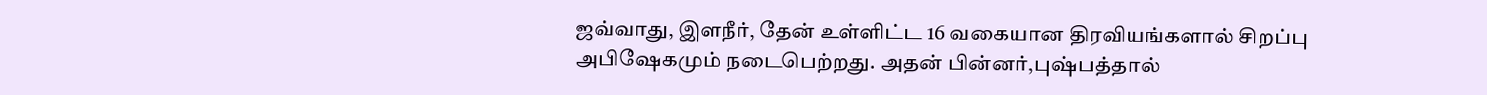ஜவ்வாது, இளநீர், தேன் உள்ளிட்ட 16 வகையான திரவியங்களால் சிறப்பு அபிஷேகமும் நடைபெற்றது. அதன் பின்னர்,புஷ்பத்தால்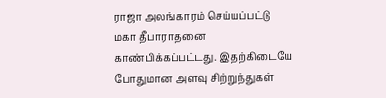ராஜா அலங்காரம் செய்யப்பட்டு மகா தீபாராதனை காண்பிக்கப்பட்டது. இதற்கிடையே போதுமான அளவு சிற்றுந்துகள்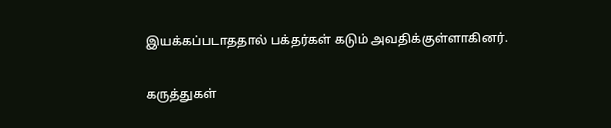இயக்கப்படாததால் பக்தர்கள் கடும் அவதிக்குள்ளாகினர்.

கருத்துகள்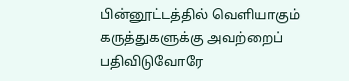பின்னூட்டத்தில் வெளியாகும் கருத்துகளுக்கு அவற்றைப் பதிவிடுவோரே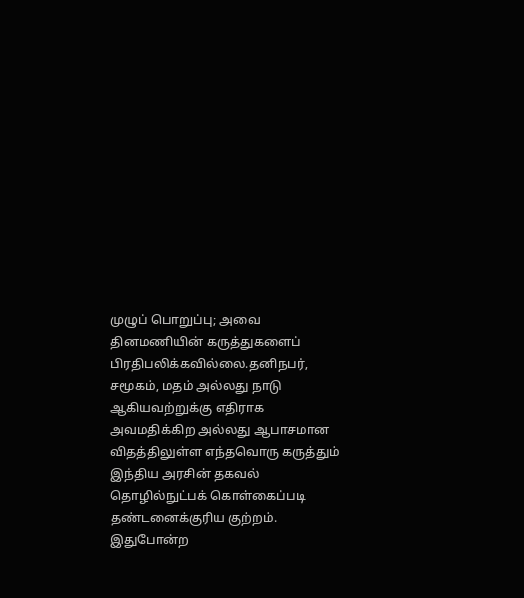முழுப் பொறுப்பு; அவை தினமணியின் கருத்துகளைப் பிரதிபலிக்கவில்லை.தனிநபர், சமூகம், மதம் அல்லது நாடு ஆகியவற்றுக்கு எதிராக அவமதிக்கிற அல்லது ஆபாசமான விதத்திலுள்ள எந்தவொரு கருத்தும் இந்திய அரசின் தகவல் தொழில்நுட்பக் கொள்கைப்படி தண்டனைக்குரிய குற்றம். இதுபோன்ற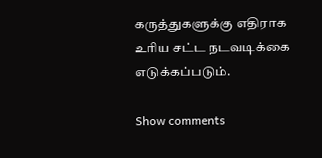கருத்துகளுக்கு எதிராக உரிய சட்ட நடவடிக்கை எடுக்கப்படும்.

Show comments